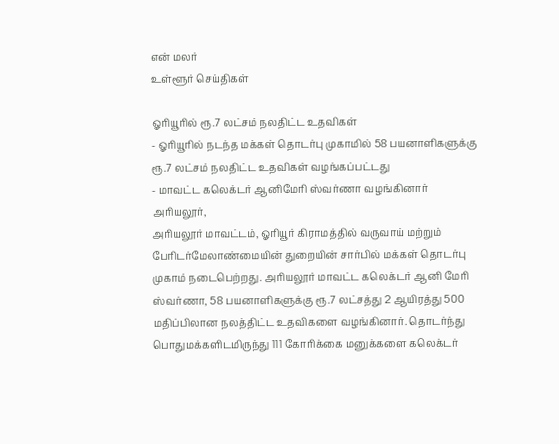என் மலர்
உள்ளூர் செய்திகள்

ஓரியூரில் ரூ.7 லட்சம் நலதிட்ட உதவிகள்
- ஓரியூரில் நடந்த மக்கள் தொடர்பு முகாமில் 58 பயனாளிகளுக்கு ரூ.7 லட்சம் நலதிட்ட உதவிகள் வழங்கப்பட்டது
- மாவட்ட கலெக்டர் ஆனிமேரி ஸ்வர்ணா வழங்கினார்
அரியலூர்,
அரியலூர் மாவட்டம், ஓரியூர் கிராமத்தில் வருவாய் மற்றும் பேரிடர்மேலாண்மையின் துறையின் சார்பில் மக்கள் தொடர்பு முகாம் நடைபெற்றது. அரியலூர் மாவட்ட கலெக்டர் ஆனி மேரி ஸ்வர்ணா, 58 பயனாளிகளுக்கு ரூ.7 லட்சத்து 2 ஆயிரத்து 500 மதிப்பிலான நலத்திட்ட உதவிகளை வழங்கினார். தொடர்ந்து பொதுமக்களிடமிருந்து 111 கோரிக்கை மனுக்களை கலெக்டர்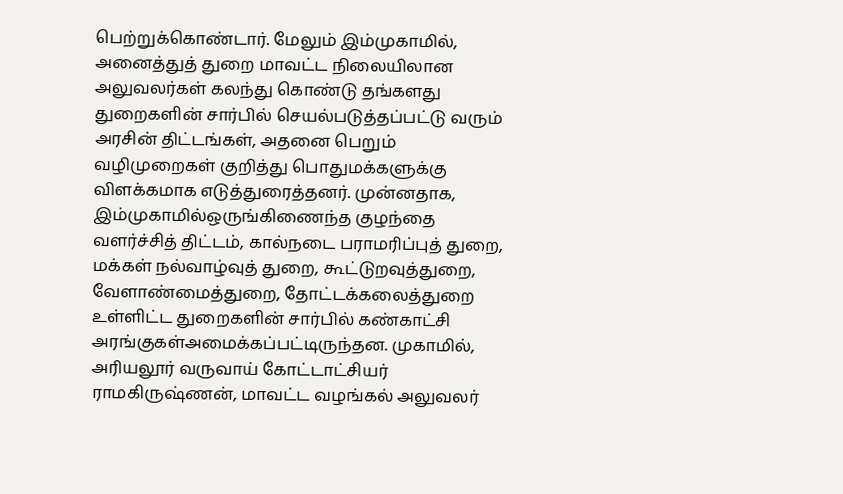பெற்றுக்கொண்டார். மேலும் இம்முகாமில், அனைத்துத் துறை மாவட்ட நிலையிலான அலுவலர்கள் கலந்து கொண்டு தங்களது துறைகளின் சார்பில் செயல்படுத்தப்பட்டு வரும் அரசின் திட்டங்கள், அதனை பெறும் வழிமுறைகள் குறித்து பொதுமக்களுக்கு விளக்கமாக எடுத்துரைத்தனர். முன்னதாக, இம்முகாமில்ஒருங்கிணைந்த குழந்தை வளர்ச்சித் திட்டம், கால்நடை பராமரிப்புத் துறை, மக்கள் நல்வாழ்வுத் துறை, கூட்டுறவுத்துறை, வேளாண்மைத்துறை, தோட்டக்கலைத்துறை உள்ளிட்ட துறைகளின் சார்பில் கண்காட்சி அரங்குகள்அமைக்கப்பட்டிருந்தன. முகாமில், அரியலூர் வருவாய் கோட்டாட்சியர் ராமகிருஷ்ணன், மாவட்ட வழங்கல் அலுவலர்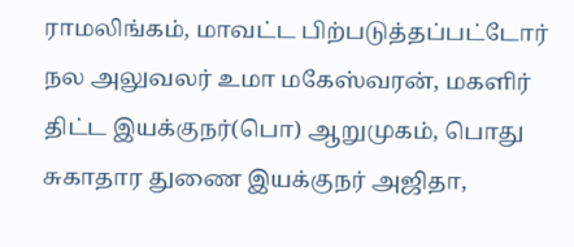ராமலிங்கம், மாவட்ட பிற்படுத்தப்பட்டோர் நல அலுவலர் உமா மகேஸ்வரன், மகளிர் திட்ட இயக்குநர்(பொ) ஆறுமுகம், பொது சுகாதார துணை இயக்குநர் அஜிதா,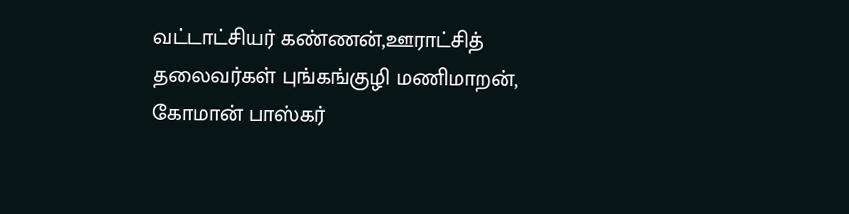வட்டாட்சியர் கண்ணன்,ஊராட்சித் தலைவர்கள் புங்கங்குழி மணிமாறன், கோமான் பாஸ்கர்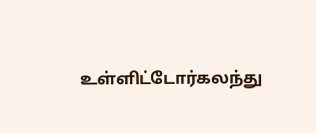உள்ளிட்டோர்கலந்து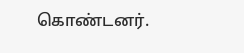கொண்டனர்.